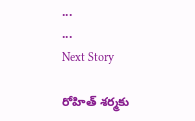...
...
Next Story

రోహిత్ శర్మకు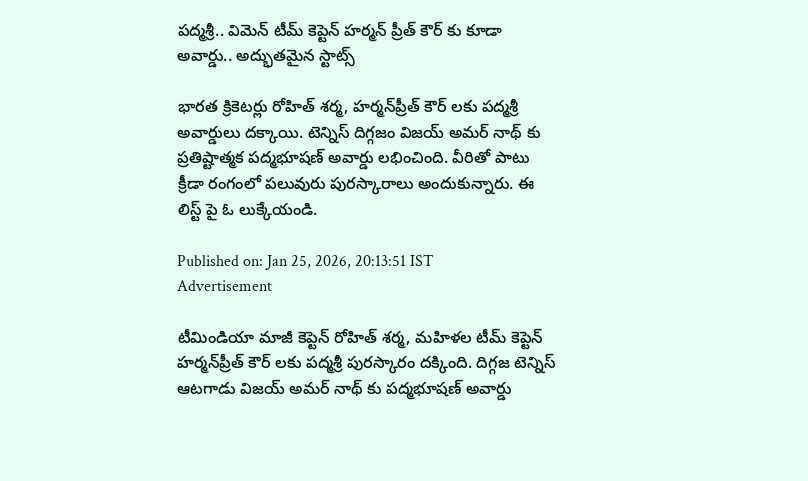పద్మశ్రీ.. విమెన్ టీమ్ కెప్టెన్ హర్మన్ ప్రీత్ కౌర్ కు కూడా అవార్డు.. అద్భుతమైన స్టాట్స్

భారత క్రికెటర్లు రోహిత్ శర్మ, హర్మన్‌ప్రీత్ కౌర్ లకు పద్మశ్రీ అవార్డులు దక్కాయి. టెన్నిస్ దిగ్గజం విజయ్ అమర్ నాథ్ కు ప్రతిష్టాత్మక పద్మభూషణ్ అవార్డు లభించింది. వీరితో పాటు క్రీడా రంగంలో పలువురు పురస్కారాలు అందుకున్నారు. ఈ లిస్ట్ పై ఓ లుక్కేయండి.

Published on: Jan 25, 2026, 20:13:51 IST
Advertisement

టీమిండియా మాజీ కెప్టెన్ రోహిత్ శర్మ, మహిళల టీమ్ కెప్టెన్ హర్మన్‌ప్రీత్ కౌర్ లకు పద్మశ్రీ పురస్కారం దక్కింది. దిగ్గజ టెన్నిస్ ఆటగాడు విజయ్ అమర్ నాథ్ కు పద్మభూషణ్ అవార్డు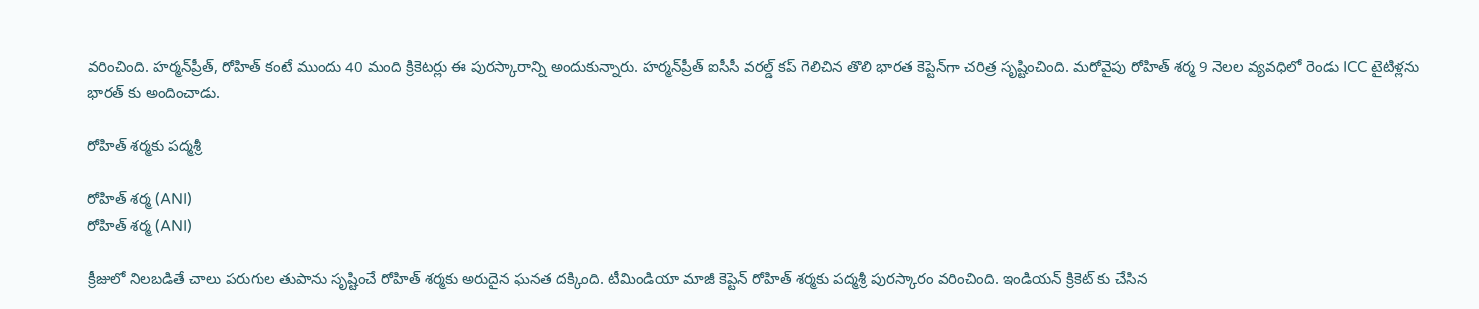వరించింది. హర్మన్‌ప్రీత్, రోహిత్ కంటే ముందు 40 మంది క్రికెటర్లు ఈ పురస్కారాన్ని అందుకున్నారు. హర్మన్‌ప్రీత్ ఐసీసీ వరల్డ్ కప్ గెలిచిన తొలి భారత కెప్టెన్‌గా చరిత్ర సృష్టించింది. మరోవైపు రోహిత్ శర్మ 9 నెలల వ్యవధిలో రెండు ICC టైటిళ్లను భారత్ కు అందించాడు.

రోహిత్ శర్మకు పద్మశ్రీ

రోహిత్ శర్మ (ANI)
రోహిత్ శర్మ (ANI)

క్రీజులో నిలబడితే చాలు పరుగుల తుపాను సృష్టించే రోహిత్ శర్మకు అరుదైన ఘనత దక్కింది. టీమిండియా మాజీ కెప్టెన్ రోహిత్ శర్మకు పద్మశ్రీ పురస్కారం వరించింది. ఇండియన్ క్రికెట్ కు చేసిన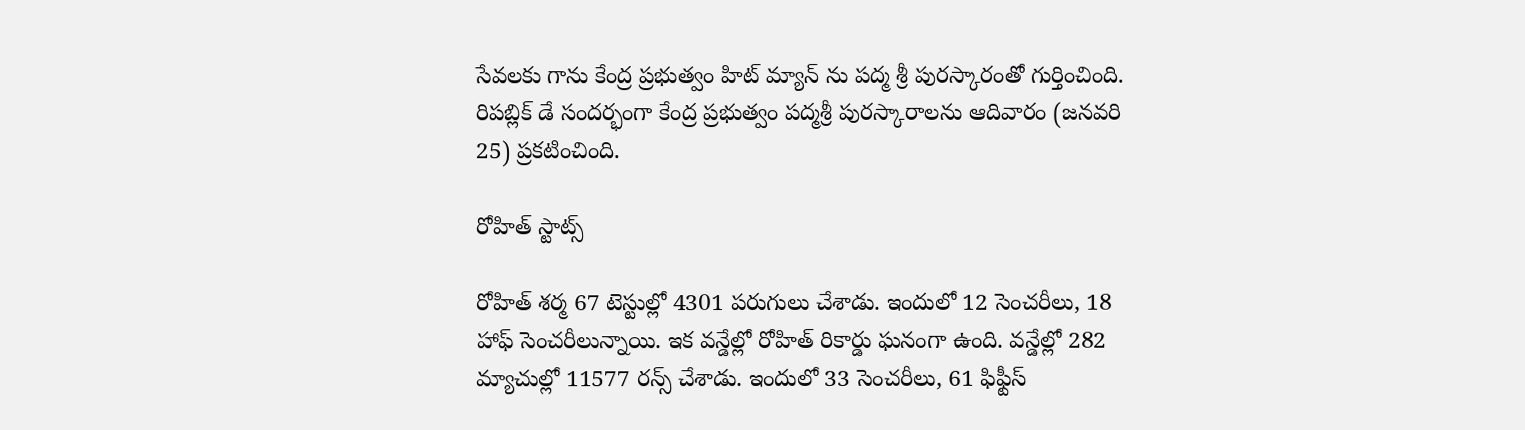సేవలకు గాను కేంద్ర ప్రభుత్వం హిట్ మ్యాన్ ను పద్మ శ్రీ పురస్కారంతో గుర్తించింది. రిపబ్లిక్ డే సందర్భంగా కేంద్ర ప్రభుత్వం పద్మశ్రీ పురస్కారాలను ఆదివారం (జనవరి 25) ప్రకటించింది.

రోహిత్ స్టాట్స్

రోహిత్ శర్మ 67 టెస్టుల్లో 4301 పరుగులు చేశాడు. ఇందులో 12 సెంచరీలు, 18 హాఫ్ సెంచరీలున్నాయి. ఇక వన్డేల్లో రోహిత్ రికార్డు ఘనంగా ఉంది. వన్డేల్లో 282 మ్యాచుల్లో 11577 రన్స్ చేశాడు. ఇందులో 33 సెంచరీలు, 61 ఫిఫ్టీస్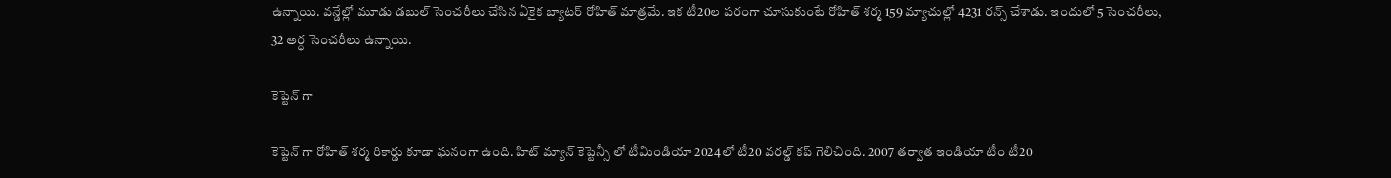ఉన్నాయి. వన్డేల్లో మూడు డబుల్ సెంచరీలు చేసిన ఏకైక బ్యాటర్ రోహిత్ మాత్రమే. ఇక టీ20ల పరంగా చూసుకుంటే రోహిత్ శర్మ 159 మ్యాచుల్లో 4231 రన్స్ చేశాడు. ఇందులో 5 సెంచరీలు, 32 అర్ధ సెంచరీలు ఉన్నాయి.

కెప్టెన్ గా

కెప్టెన్ గా రోహిత్ శర్మ రికార్డు కూడా ఘనంగా ఉంది. హిట్ మ్యాన్ కెప్టెన్సీ లో టీమిండియా 2024లో టీ20 వరల్డ్ కప్ గెలిచింది. 2007 తర్వాత ఇండియా టీం టీ20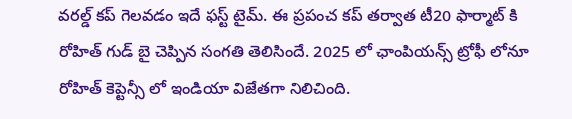వరల్డ్ కప్ గెలవడం ఇదే ఫస్ట్ టైమ్. ఈ ప్రపంచ కప్ తర్వాత టీ20 ఫార్మాట్ కి రోహిత్ గుడ్ బై చెప్పిన సంగతి తెలిసిందే. 2025 లో ఛాంపియన్స్ ట్రోఫీ లోనూ రోహిత్ కెప్టెన్సీ లో ఇండియా విజేతగా నిలిచింది.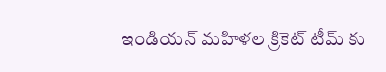ఇండియన్ మహిళల క్రికెట్ టీమ్ కు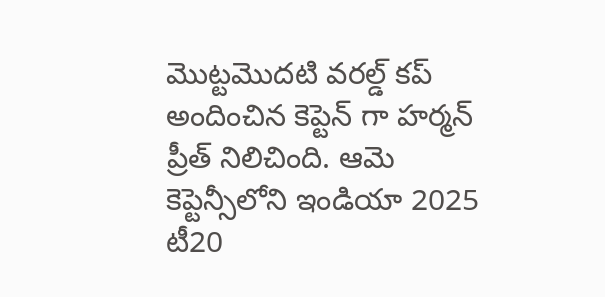మొట్టమొదటి వరల్డ్ కప్ అందించిన కెప్టెన్ గా హర్మన్ ప్రీత్ నిలిచింది. ఆమె కెప్టెన్సీలోని ఇండియా 2025 టీ20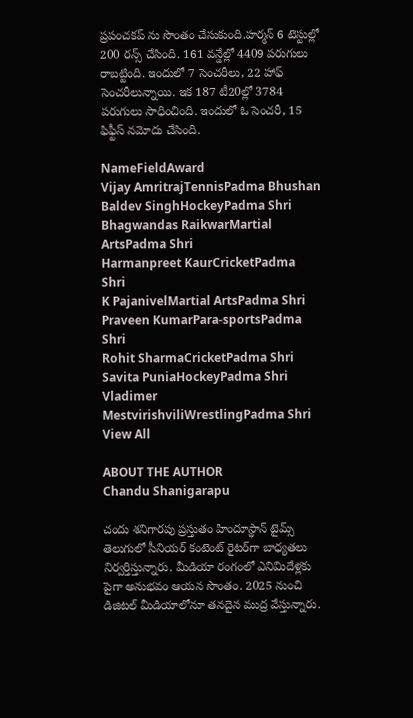ప్రపంచకప్ ను సొంతం చేసుకుంది.హర్మన్ 6 టెస్టుల్లో 200 రన్స్ చేసింది. 161 వన్డేల్లో 4409 పరుగులు రాబట్టింది. ఇందులో 7 సెంచరీలు, 22 హాఫ్ సెంచరీలున్నాయి. ఇక 187 టీ20ల్లో 3784 పరుగులు సాధించింది. ఇందులో ఓ సెంచరీ, 15 ఫిఫ్టీస్ నమోదు చేసింది.

NameFieldAward
Vijay AmritrajTennisPadma Bhushan
Baldev SinghHockeyPadma Shri
Bhagwandas RaikwarMartial ArtsPadma Shri
Harmanpreet KaurCricketPadma Shri
K PajanivelMartial ArtsPadma Shri
Praveen KumarPara-sportsPadma Shri
Rohit SharmaCricketPadma Shri
Savita PuniaHockeyPadma Shri
Vladimer MestvirishviliWrestlingPadma Shri
View All

ABOUT THE AUTHOR
Chandu Shanigarapu

చందు శనిగారపు ప్రస్తుతం హిందూస్థాన్ టైమ్స్ తెలుగులో సీనియర్ కంటెంట్ రైట‌ర్‌గా బాధ్యతలు నిర్వర్తిస్తున్నారు. మీడియా రంగంలో ఎనిమిదేళ్లకు పైగా అనుభవం ఆయన సొంతం. 2025 నుంచి డిజిటల్ మీడియాలోనూ తనదైన ముద్ర వేస్తున్నారు.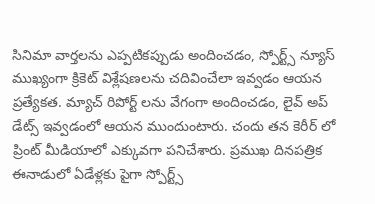సినిమా వార్తలను ఎప్పటికప్పుడు అందించడం, స్పోర్ట్స్ న్యూస్ ముఖ్యంగా క్రికెట్ విశ్లేషణలను చదివించేలా ఇవ్వడం ఆయన ప్రత్యేకత. మ్యాచ్ రిపోర్ట్ లను వేగంగా అందించడం, లైవ్ అప్ డేట్స్ ఇవ్వడంలో ఆయన ముందుంటారు. చందు తన కెరీర్ లో ప్రింట్ మీడియాలో ఎక్కువగా పనిచేశారు. ప్రముఖ దినపత్రిక ఈనాడులో ఏడేళ్లకు పైగా స్పోర్ట్స్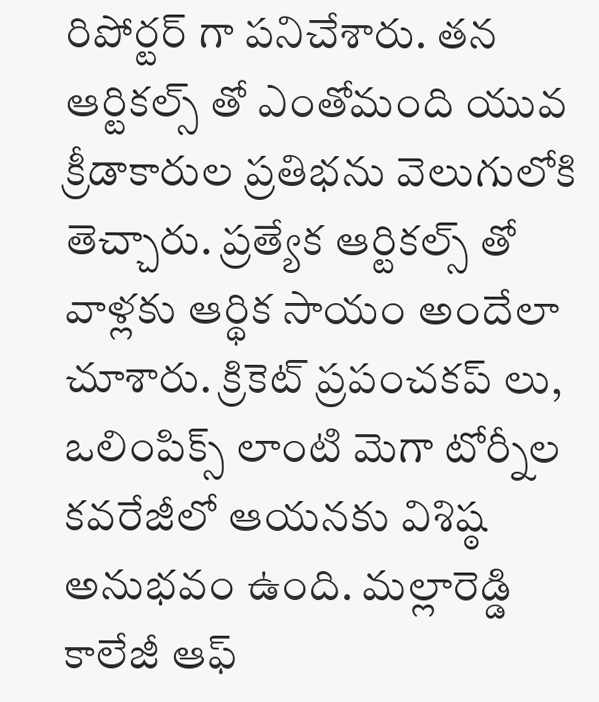రిపోర్టర్ గా పనిచేశారు. తన ఆర్టికల్స్ తో ఎంతోమంది యువ క్రీడాకారుల ప్రతిభను వెలుగులోకి తెచ్చారు. ప్రత్యేక ఆర్టికల్స్ తో వాళ్లకు ఆర్థిక సాయం అందేలా చూశారు. క్రికెట్ ప్రపంచకప్ లు, ఒలింపిక్స్ లాంటి మెగా టోర్నీల కవరేజీలో ఆయనకు విశిష్ఠ అనుభవం ఉంది. మల్లారెడ్డి కాలేజీ ఆఫ్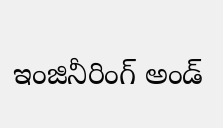ఇంజినీరింగ్ అండ్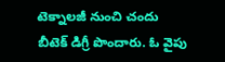టెక్నాలజీ నుంచి చందు బీటెక్ డిగ్రీ పొందారు. ఓ వైపు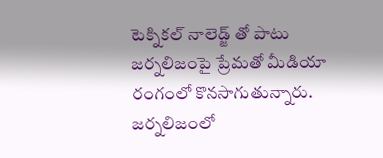టెక్నికల్ నాలెడ్జ్ తో పాటు జర్నలిజంపై ప్రేమతో మీడియా రంగంలో కొనసాగుతున్నారు. జర్నలిజంలో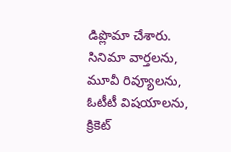డిప్లొమా చేశారు. సినిమా వార్తలను, మూవీ రివ్యూలను, ఓటీటీ విషయాలను, క్రికెట్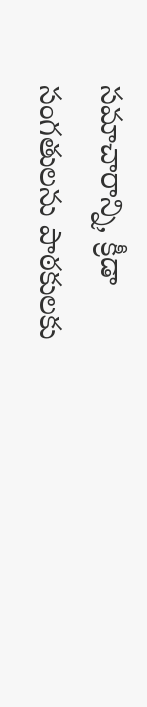సమాచారాన్ని, క్రీడా సంగతులను పాఠకులకు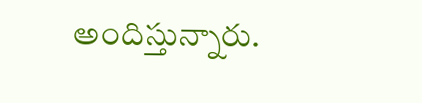అందిస్తున్నారు.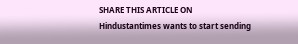SHARE THIS ARTICLE ON
Hindustantimes wants to start sending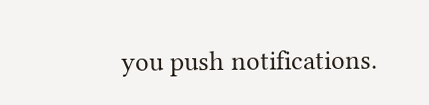you push notifications.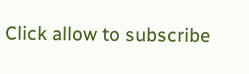Click allow to subscribe